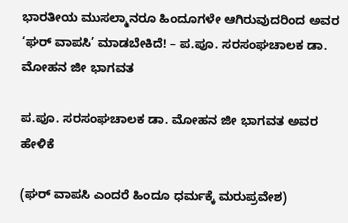ಭಾರತೀಯ ಮುಸಲ್ಮಾನರೂ ಹಿಂದೂಗಳೇ ಆಗಿರುವುದರಿಂದ ಅವರ ‘ಘರ್ ವಾಪಸಿ’ ಮಾಡಬೇಕಿದೆ! – ಪ.ಪೂ. ಸರಸಂಘಚಾಲಕ ಡಾ. ಮೋಹನ ಜೀ ಭಾಗವತ

ಪ.ಪೂ. ಸರಸಂಘಚಾಲಕ ಡಾ. ಮೋಹನ ಜೀ ಭಾಗವತ ಅವರ ಹೇಳಿಕೆ

(ಘರ್ ವಾಪಸಿ ಎಂದರೆ ಹಿಂದೂ ಧರ್ಮಕ್ಕೆ ಮರುಪ್ರವೇಶ)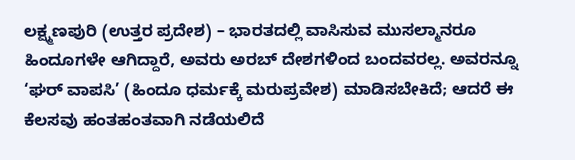ಲಕ್ಷ್ಮಣಪುರಿ (ಉತ್ತರ ಪ್ರದೇಶ) – ಭಾರತದಲ್ಲಿ ವಾಸಿಸುವ ಮುಸಲ್ಮಾನರೂ ಹಿಂದೂಗಳೇ ಆಗಿದ್ದಾರೆ, ಅವರು ಅರಬ್ ದೇಶಗಳಿಂದ ಬಂದವರಲ್ಲ. ಅವರನ್ನೂ ‘ಘರ್ ವಾಪಸಿ’ (ಹಿಂದೂ ಧರ್ಮಕ್ಕೆ ಮರುಪ್ರವೇಶ) ಮಾಡಿಸಬೇಕಿದೆ; ಆದರೆ ಈ ಕೆಲಸವು ಹಂತಹಂತವಾಗಿ ನಡೆಯಲಿದೆ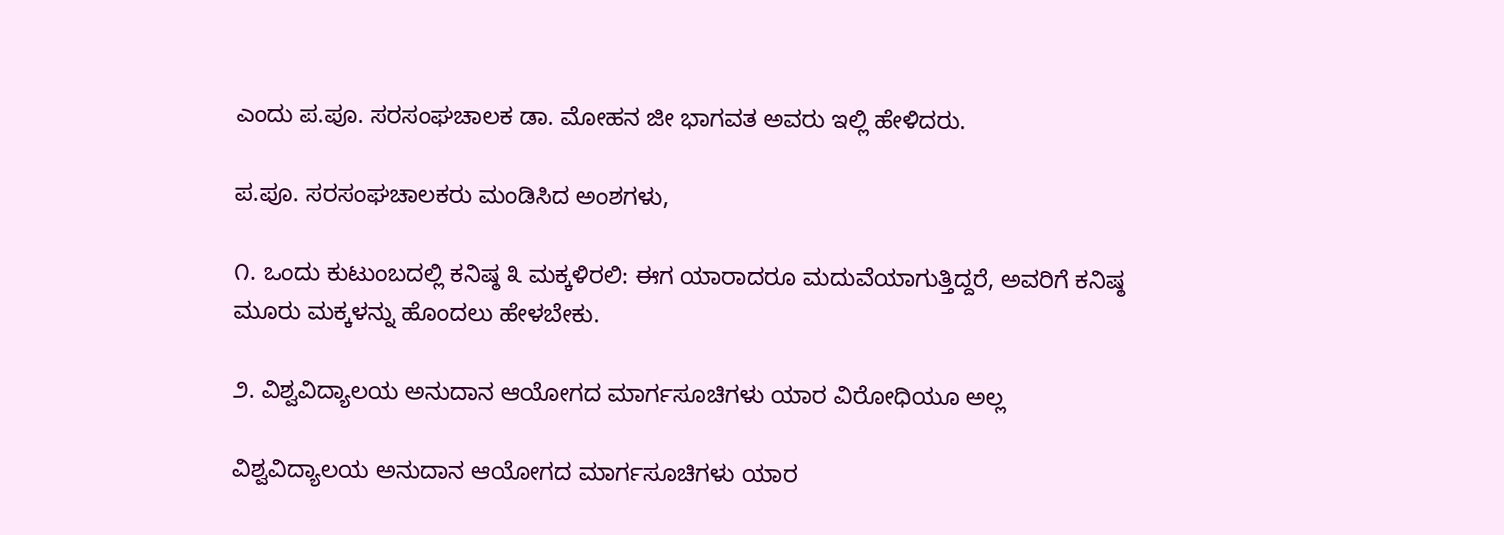ಎಂದು ಪ.ಪೂ. ಸರಸಂಘಚಾಲಕ ಡಾ. ಮೋಹನ ಜೀ ಭಾಗವತ ಅವರು ಇಲ್ಲಿ ಹೇಳಿದರು.

ಪ.ಪೂ. ಸರಸಂಘಚಾಲಕರು ಮಂಡಿಸಿದ ಅಂಶಗಳು,

೧. ಒಂದು ಕುಟುಂಬದಲ್ಲಿ ಕನಿಷ್ಠ ೩ ಮಕ್ಕಳಿರಲಿ: ಈಗ ಯಾರಾದರೂ ಮದುವೆಯಾಗುತ್ತಿದ್ದರೆ, ಅವರಿಗೆ ಕನಿಷ್ಠ ಮೂರು ಮಕ್ಕಳನ್ನು ಹೊಂದಲು ಹೇಳಬೇಕು.

೨. ವಿಶ್ವವಿದ್ಯಾಲಯ ಅನುದಾನ ಆಯೋಗದ ಮಾರ್ಗಸೂಚಿಗಳು ಯಾರ ವಿರೋಧಿಯೂ ಅಲ್ಲ

ವಿಶ್ವವಿದ್ಯಾಲಯ ಅನುದಾನ ಆಯೋಗದ ಮಾರ್ಗಸೂಚಿಗಳು ಯಾರ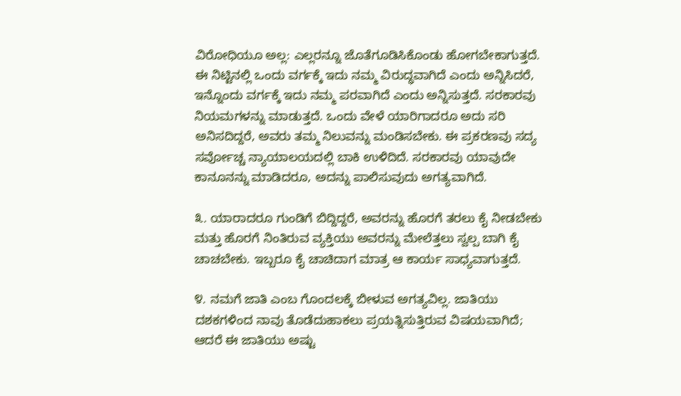ವಿರೋಧಿಯೂ ಅಲ್ಲ: ಎಲ್ಲರನ್ನೂ ಜೊತೆಗೂಡಿಸಿಕೊಂಡು ಹೋಗಬೇಕಾಗುತ್ತದೆ. ಈ ನಿಟ್ಟಿನಲ್ಲಿ ಒಂದು ವರ್ಗಕ್ಕೆ ಇದು ನಮ್ಮ ವಿರುದ್ಧವಾಗಿದೆ ಎಂದು ಅನ್ನಿಸಿದರೆ, ಇನ್ನೊಂದು ವರ್ಗಕ್ಕೆ ಇದು ನಮ್ಮ ಪರವಾಗಿದೆ ಎಂದು ಅನ್ನಿಸುತ್ತದೆ. ಸರಕಾರವು ನಿಯಮಗಳನ್ನು ಮಾಡುತ್ತದೆ. ಒಂದು ವೇಳೆ ಯಾರಿಗಾದರೂ ಅದು ಸರಿ ಅನಿಸದಿದ್ದರೆ, ಅವರು ತಮ್ಮ ನಿಲುವನ್ನು ಮಂಡಿಸಬೇಕು. ಈ ಪ್ರಕರಣವು ಸದ್ಯ ಸರ್ವೋಚ್ಚ ನ್ಯಾಯಾಲಯದಲ್ಲಿ ಬಾಕಿ ಉಳಿದಿದೆ. ಸರಕಾರವು ಯಾವುದೇ ಕಾನೂನನ್ನು ಮಾಡಿದರೂ, ಅದನ್ನು ಪಾಲಿಸುವುದು ಅಗತ್ಯವಾಗಿದೆ.

೩. ಯಾರಾದರೂ ಗುಂಡಿಗೆ ಬಿದ್ದಿದ್ದರೆ, ಅವರನ್ನು ಹೊರಗೆ ತರಲು ಕೈ ನೀಡಬೇಕು ಮತ್ತು ಹೊರಗೆ ನಿಂತಿರುವ ವ್ಯಕ್ತಿಯು ಅವರನ್ನು ಮೇಲೆತ್ತಲು ಸ್ವಲ್ಪ ಬಾಗಿ ಕೈ ಚಾಚಬೇಕು. ಇಬ್ಬರೂ ಕೈ ಚಾಚಿದಾಗ ಮಾತ್ರ ಆ ಕಾರ್ಯ ಸಾಧ್ಯವಾಗುತ್ತದೆ.

೪. ನಮಗೆ ಜಾತಿ ಎಂಬ ಗೊಂದಲಕ್ಕೆ ಬೀಳುವ ಅಗತ್ಯವಿಲ್ಲ. ಜಾತಿಯು ದಶಕಗಳಿಂದ ನಾವು ತೊಡೆದುಹಾಕಲು ಪ್ರಯತ್ನಿಸುತ್ತಿರುವ ವಿಷಯವಾಗಿದೆ; ಆದರೆ ಈ ಜಾತಿಯು ಅಷ್ಟು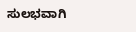ಸುಲಭವಾಗಿ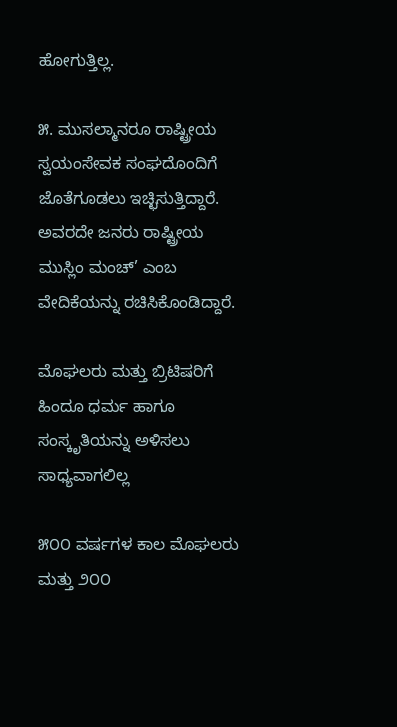ಹೋಗುತ್ತಿಲ್ಲ.

೫. ಮುಸಲ್ಮಾನರೂ ರಾಷ್ಟ್ರೀಯ ಸ್ವಯಂಸೇವಕ ಸಂಘದೊಂದಿಗೆ ಜೊತೆಗೂಡಲು ಇಚ್ಛಿಸುತ್ತಿದ್ದಾರೆ. ಅವರದೇ ಜನರು ರಾಷ್ಟ್ರೀಯ ಮುಸ್ಲಿಂ ಮಂಚ್’ ಎಂಬ ವೇದಿಕೆಯನ್ನು ರಚಿಸಿಕೊಂಡಿದ್ದಾರೆ.

ಮೊಘಲರು ಮತ್ತು ಬ್ರಿಟಿಷರಿಗೆ ಹಿಂದೂ ಧರ್ಮ ಹಾಗೂ ಸಂಸ್ಕೃತಿಯನ್ನು ಅಳಿಸಲು ಸಾಧ್ಯವಾಗಲಿಲ್ಲ

೫೦೦ ವರ್ಷಗಳ ಕಾಲ ಮೊಘಲರು ಮತ್ತು ೨೦೦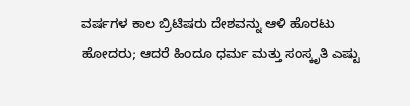ವರ್ಷಗಳ ಕಾಲ ಬ್ರಿಟಿಷರು ದೇಶವನ್ನು ಆಳಿ ಹೊರಟು ಹೋದರು; ಆದರೆ ಹಿಂದೂ ಧರ್ಮ ಮತ್ತು ಸಂಸ್ಕೃತಿ ಎಷ್ಟು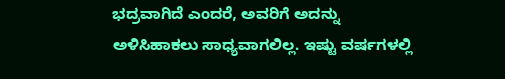ಭದ್ರವಾಗಿದೆ ಎಂದರೆ, ಅವರಿಗೆ ಅದನ್ನು ಅಳಿಸಿಹಾಕಲು ಸಾಧ್ಯವಾಗಲಿಲ್ಲ. ಇಷ್ಟು ವರ್ಷಗಳಲ್ಲಿ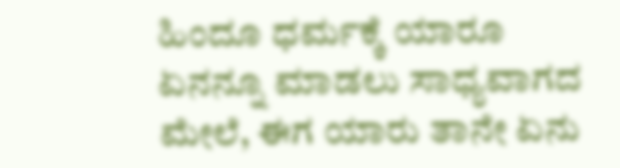ಹಿಂದೂ ಧರ್ಮಕ್ಕೆ ಯಾರೂ ಏನನ್ನೂ ಮಾಡಲು ಸಾಧ್ಯವಾಗದ ಮೇಲೆ, ಈಗ ಯಾರು ತಾನೇ ಏನು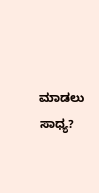ಮಾಡಲು ಸಾಧ್ಯ?